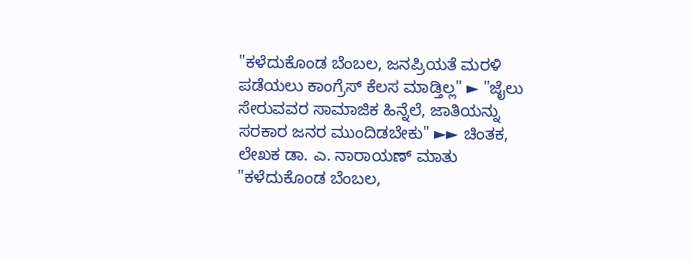"ಕಳೆದುಕೊಂಡ ಬೆಂಬಲ, ಜನಪ್ರಿಯತೆ ಮರಳಿ ಪಡೆಯಲು ಕಾಂಗ್ರೆಸ್ ಕೆಲಸ ಮಾಡ್ತಿಲ್ಲ" ► "ಜೈಲು ಸೇರುವವರ ಸಾಮಾಜಿಕ ಹಿನ್ನೆಲೆ, ಜಾತಿಯನ್ನು ಸರಕಾರ ಜನರ ಮುಂದಿಡಬೇಕು" ►► ಚಿಂತಕ, ಲೇಖಕ ಡಾ. ಎ. ನಾರಾಯಣ್ ಮಾತು
"ಕಳೆದುಕೊಂಡ ಬೆಂಬಲ,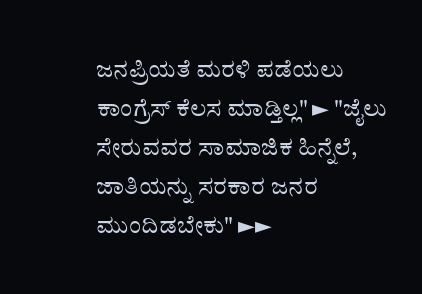ಜನಪ್ರಿಯತೆ ಮರಳಿ ಪಡೆಯಲು ಕಾಂಗ್ರೆಸ್ ಕೆಲಸ ಮಾಡ್ತಿಲ್ಲ" ► "ಜೈಲು ಸೇರುವವರ ಸಾಮಾಜಿಕ ಹಿನ್ನೆಲೆ, ಜಾತಿಯನ್ನು ಸರಕಾರ ಜನರ ಮುಂದಿಡಬೇಕು" ►►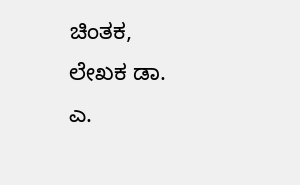ಚಿಂತಕ, ಲೇಖಕ ಡಾ. ಎ.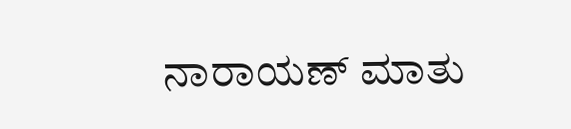ನಾರಾಯಣ್ ಮಾತು